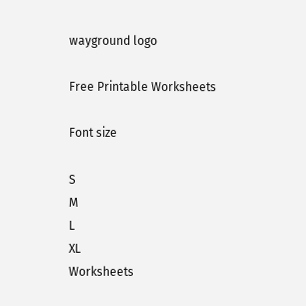wayground logo

Free Printable Worksheets

Font size

S
M
L
XL
Worksheets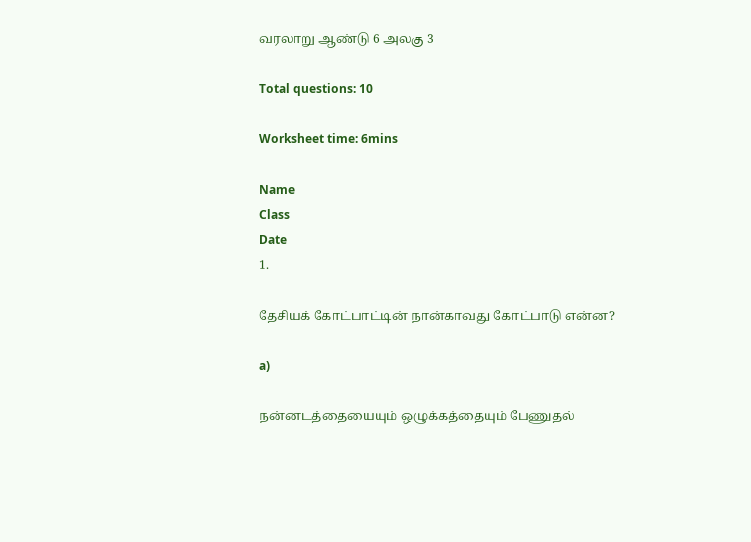வரலாறு ஆண்டு 6 அலகு 3

Total questions: 10

Worksheet time: 6mins

Name
Class
Date
1.

தேசியக் கோட்பாட்டின் நான்காவது கோட்பாடு என்ன?

a)

நன்னடத்தையையும் ஒழுக்கத்தையும் பேணுதல்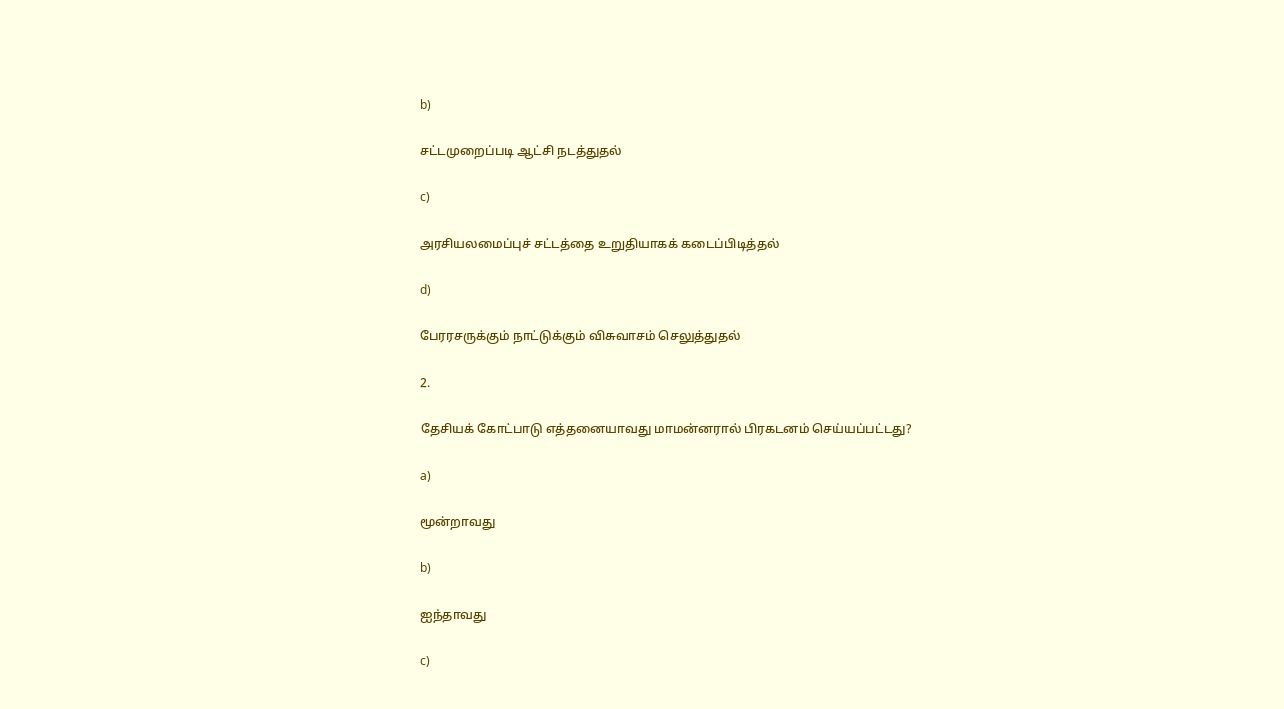b)

சட்டமுறைப்படி ஆட்சி நடத்துதல்

c)

அரசியலமைப்புச் சட்டத்தை உறுதியாகக் கடைப்பிடித்தல்

d)

பேரரசருக்கும் நாட்டுக்கும் விசுவாசம் செலுத்துதல்

2.

தேசியக் கோட்பாடு எத்தனையாவது மாமன்னரால் பிரகடனம் செய்யப்பட்டது?

a)

மூன்றாவது

b)

ஐந்தாவது

c)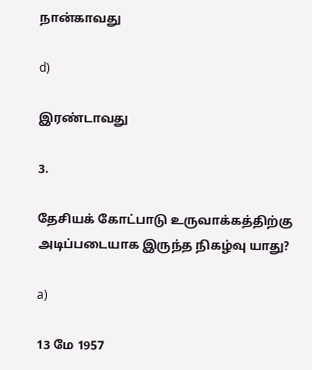நான்காவது

d)

இரண்டாவது

3.

தேசியக் கோட்பாடு உருவாக்கத்திற்கு அடிப்படையாக இருந்த நிகழ்வு யாது?

a)

13 மே 1957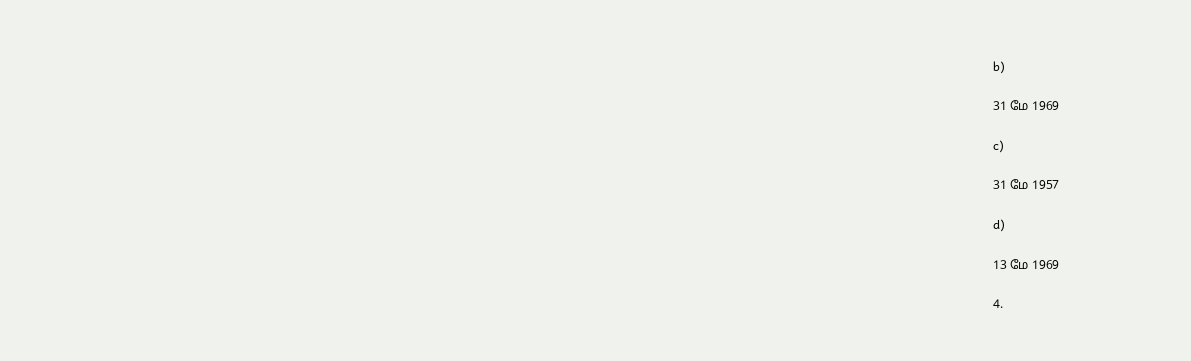b)

31 மே 1969

c)

31 மே 1957

d)

13 மே 1969

4.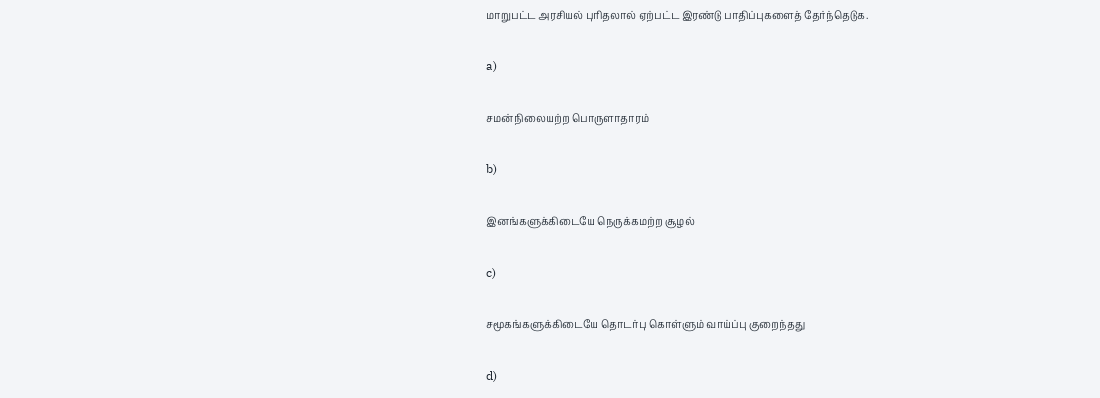மாறுபட்ட அரசியல் புரிதலால் ஏற்பட்ட இரண்டு பாதிப்புகளைத் தேர்ந்தெடுக.

a)

சமன்நிலையற்ற பொருளாதாரம்

b)

இனங்களுக்கிடையே நெருக்கமற்ற சூழல்

c)

சமூகங்களுக்கிடையே தொடர்பு கொள்ளும் வாய்ப்பு குறைந்தது

d)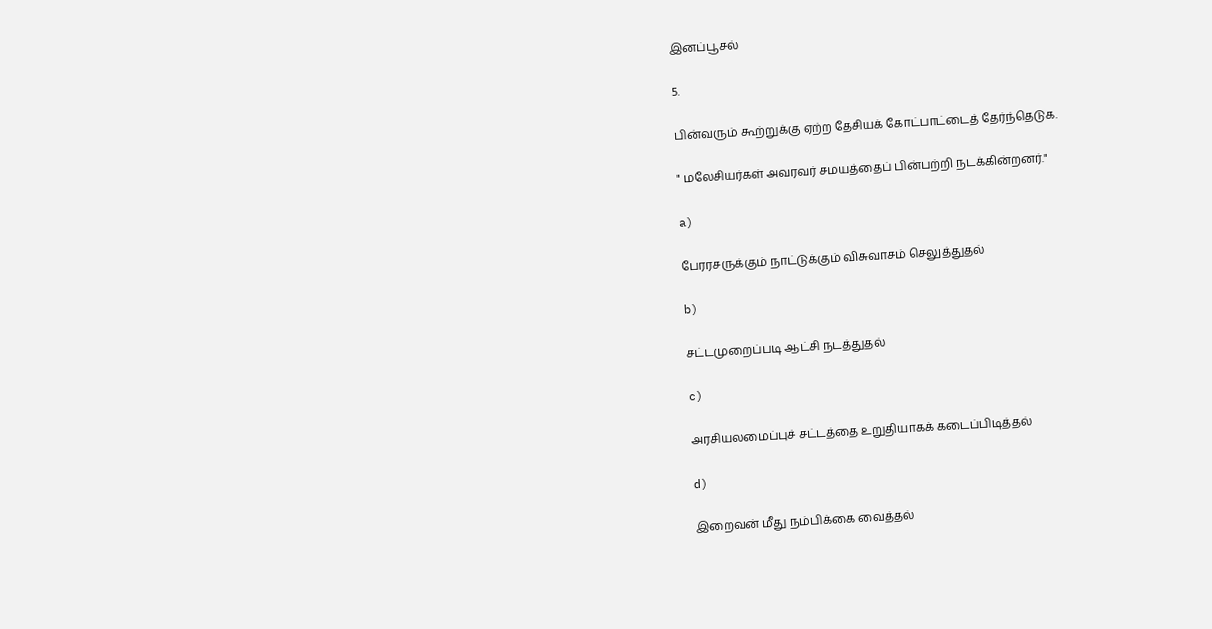இனப்பூசல்

5.

பின்வரும் கூற்றுக்கு ஏற்ற தேசியக் கோட்பாட்டைத் தேர்ந்தெடுக.

" மலேசியர்கள் அவரவர் சமயத்தைப் பின்பற்றி நடக்கின்றனர்."

a)

பேரரசருக்கும் நாட்டுக்கும் விசுவாசம் செலுத்துதல்

b)

சட்டமுறைப்படி ஆட்சி நடத்துதல்

c)

அரசியலமைப்புச் சட்டத்தை உறுதியாகக் கடைப்பிடித்தல்

d)

இறைவன் மீது நம்பிக்கை வைத்தல்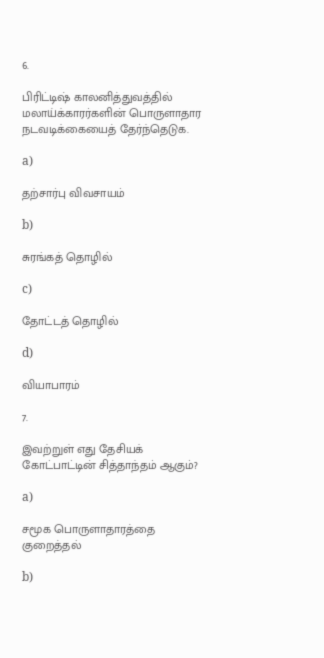6.

பிரிட்டிஷ் காலனித்துவத்தில் மலாய்க்காரர்களின் பொருளாதார நடவடிக்கையைத் தேர்ந்தெடுக.

a)

தற்சார்பு விவசாயம்

b)

சுரங்கத் தொழில்

c)

தோட்டத் தொழில்

d)

வியாபாரம்

7.

இவற்றுள் எது தேசியக் கோட்பாட்டின் சித்தாந்தம் ஆகும்?

a)

சமூக பொருளாதாரத்தை குறைத்தல்

b)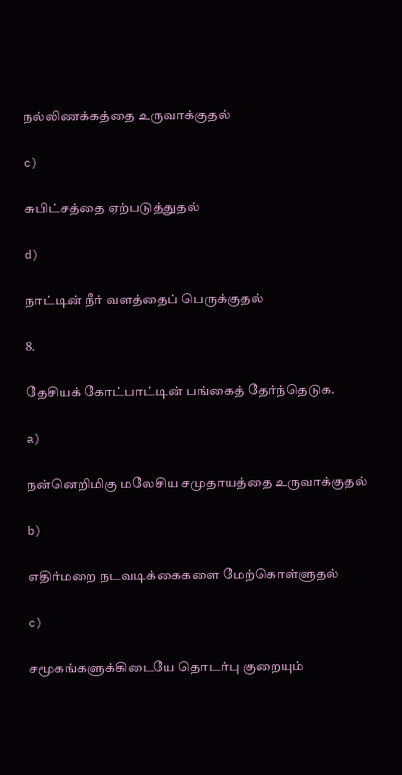நல்லிணக்கத்தை உருவாக்குதல்

c)

சுபிட்சத்தை ஏற்படுத்துதல்

d)

நாட்டின் நீர் வளத்தைப் பெருக்குதல்

8.

தேசியக் கோட்பாட்டின் பங்கைத் தேர்ந்தெடுக.

a)

நன்னெறிமிகு மலேசிய சமுதாயத்தை உருவாக்குதல்

b)

எதிர்மறை நடவடிக்கைகளை மேற்கொள்ளுதல்

c)

சமூகங்களுக்கிடையே தொடர்பு குறையும்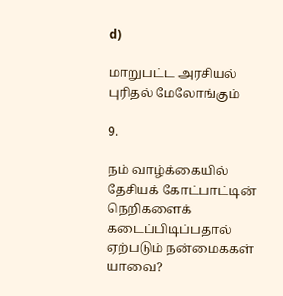d)

மாறுபட்ட அரசியல் புரிதல் மேலோங்கும்

9.

நம் வாழ்க்கையில் தேசியக் கோட்பாட்டின் நெறிகளைக் கடைப்பிடிப்பதால் ஏற்படும் நன்மைககள் யாவை?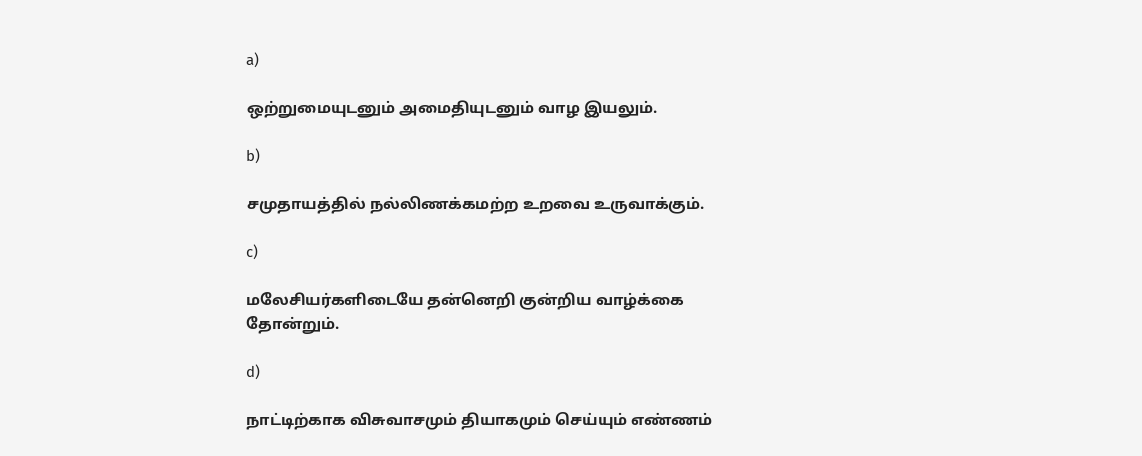a)

ஒற்றுமையுடனும் அமைதியுடனும் வாழ இயலும்.

b)

சமுதாயத்தில் நல்லிணக்கமற்ற உறவை உருவாக்கும்.

c)

மலேசியர்களிடையே தன்னெறி குன்றிய வாழ்க்கை தோன்றும்.

d)

நாட்டிற்காக விசுவாசமும் தியாகமும் செய்யும் எண்ணம்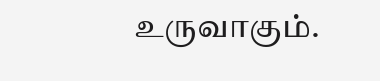உருவாகும்.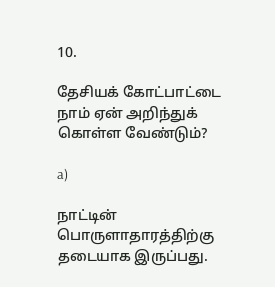10.

தேசியக் கோட்பாட்டை நாம் ஏன் அறிந்துக் கொள்ள வேண்டும்?

a)

நாட்டின் பொருளாதாரத்திற்கு தடையாக இருப்பது.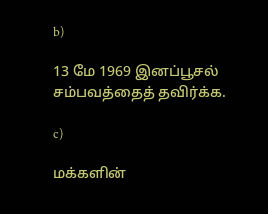b)

13 மே 1969 இனப்பூசல் சம்பவத்தைத் தவிர்க்க.

c)

மக்களின்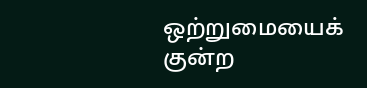ஒற்றுமையைக் குன்ற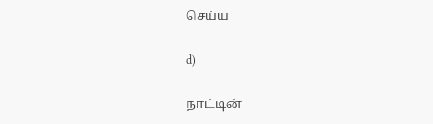செய்ய

d)

நாட்டின்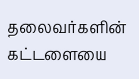தலைவர்களின் கட்டளையை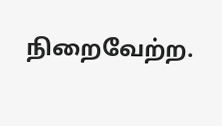நிறைவேற்ற.